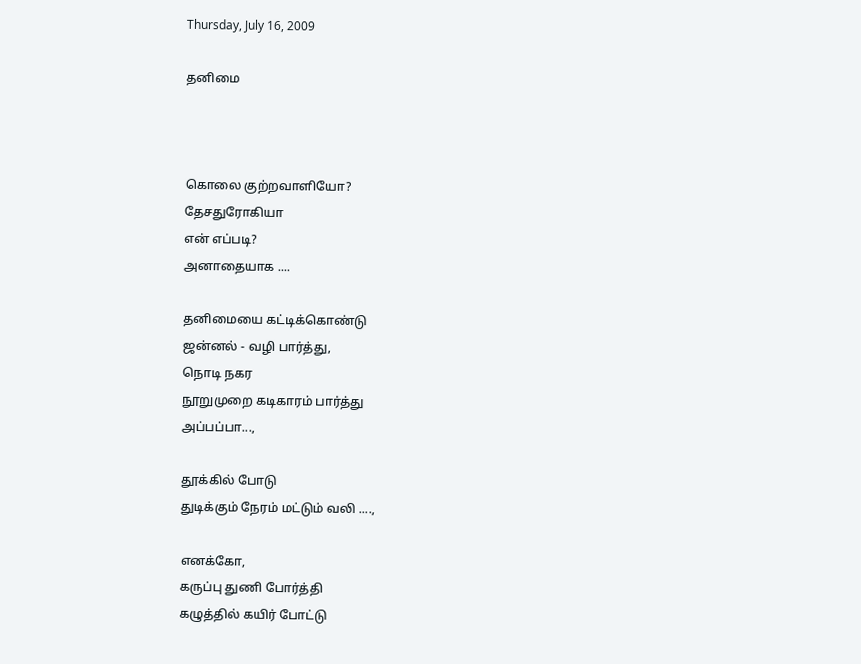Thursday, July 16, 2009

தனிமை



கொலை குற்றவாளியோ?
தேசதுரோகியா
என் எப்படி?
அனாதையாக ....

தனிமையை கட்டிக்கொண்டு
ஜன்னல் - வழி பார்த்து,
நொடி நகர
நூறுமுறை கடிகாரம் பார்த்து
அப்பப்பா...,

தூக்கில் போடு
துடிக்கும் நேரம் மட்டும் வலி ....,

எனக்கோ,
கருப்பு துணி போர்த்தி
கழுத்தில் கயிர் போட்டு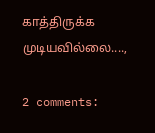காத்திருக்க முடியவில்லை....,

2 comments: